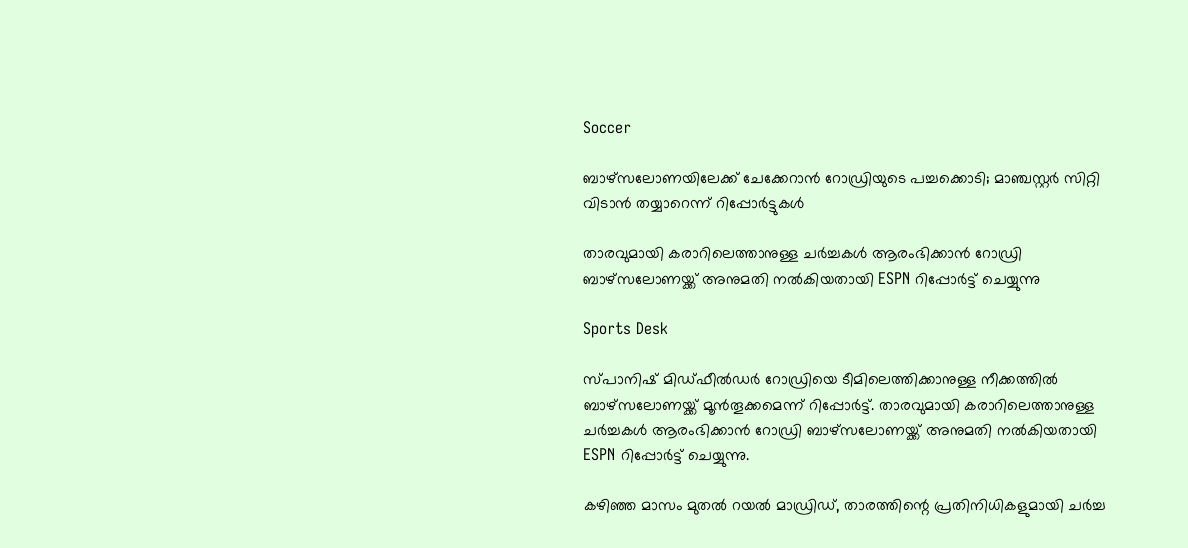Soccer

ബാഴ്സലോണയിലേക്ക് ചേക്കേറാൻ റോഡ്രിയുടെ പച്ചക്കൊടി; മാഞ്ചസ്റ്റർ സിറ്റി വിടാൻ തയ്യാറെന്ന് റിപ്പോർട്ടുകള്‍

താരവുമായി കരാറിലെത്താനുള്ള ചർച്ചകൾ ആരംഭിക്കാൻ റോഡ്രി ബാഴ്സലോണയ്ക്ക് അനുമതി നൽകിയതായി ESPN റിപ്പോർട്ട് ചെയ്യുന്നു

Sports Desk

സ്പാനിഷ് മിഡ്ഫീൽഡർ റോഡ്രിയെ ടീമിലെത്തിക്കാനുള്ള നീക്കത്തിൽ ബാഴ്സലോണയ്ക്ക് മൂന്‍തൂക്കമെന്ന് റിപ്പോർട്ട്. താരവുമായി കരാറിലെത്താനുള്ള ചർച്ചകൾ ആരംഭിക്കാൻ റോഡ്രി ബാഴ്സലോണയ്ക്ക് അനുമതി നൽകിയതായി ESPN റിപ്പോർട്ട് ചെയ്യുന്നു.

കഴിഞ്ഞ മാസം മുതൽ റയൽ മാഡ്രിഡ്, താരത്തിന്റെ പ്രതിനിധികളുമായി ചർച്ച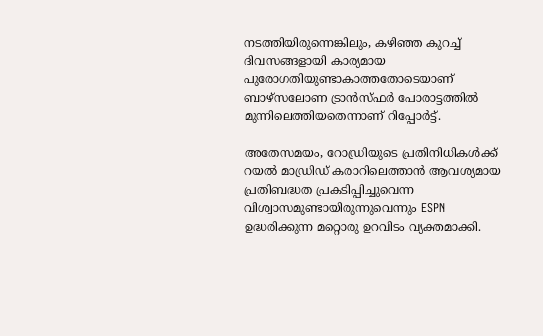നടത്തിയിരുന്നെങ്കിലും, കഴിഞ്ഞ കുറച്ച് ദിവസങ്ങളായി കാര്യമായ പുരോഗതിയുണ്ടാകാത്തതോടെയാണ് ബാഴ്സലോണ ട്രാൻസ്ഫർ പോരാട്ടത്തിൽ മുന്നിലെത്തിയതെന്നാണ് റിപ്പോർട്ട്.

അതേസമയം, റോഡ്രിയുടെ പ്രതിനിധികൾക്ക് റയൽ മാഡ്രിഡ് കരാറിലെത്താൻ ആവശ്യമായ പ്രതിബദ്ധത പ്രകടിപ്പിച്ചുവെന്ന വിശ്വാസമുണ്ടായിരുന്നുവെന്നും ESPN ഉദ്ധരിക്കുന്ന മറ്റൊരു ഉറവിടം വ്യക്തമാക്കി.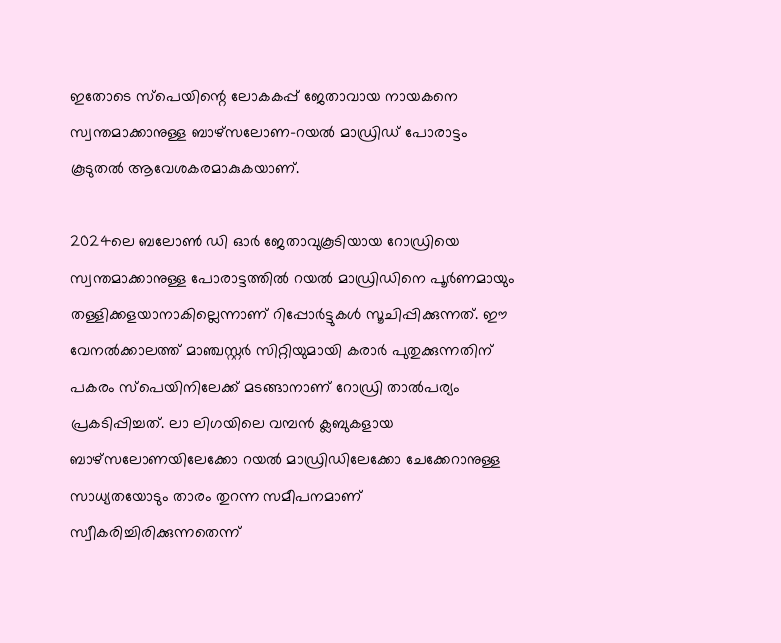ഇതോടെ സ്പെയിന്റെ ലോകകപ്പ് ജേതാവായ നായകനെ സ്വന്തമാക്കാനുള്ള ബാഴ്സലോണ-റയൽ മാഡ്രിഡ് പോരാട്ടം കൂടുതൽ ആവേശകരമാകുകയാണ്.

2024ലെ ബലോൺ ഡി ഓർ ജേതാവുകൂടിയായ റോഡ്രിയെ സ്വന്തമാക്കാനുള്ള പോരാട്ടത്തിൽ റയൽ മാഡ്രിഡിനെ പൂർണമായും തള്ളിക്കളയാനാകില്ലെന്നാണ് റിപ്പോർട്ടുകൾ സൂചിപ്പിക്കുന്നത്. ഈ വേനൽക്കാലത്ത് മാഞ്ചസ്റ്റർ സിറ്റിയുമായി കരാർ പുതുക്കുന്നതിന് പകരം സ്പെയിനിലേക്ക് മടങ്ങാനാണ് റോഡ്രി താൽപര്യം പ്രകടിപ്പിച്ചത്. ലാ ലിഗയിലെ വമ്പൻ ക്ലബുകളായ ബാഴ്സലോണയിലേക്കോ റയൽ മാഡ്രിഡിലേക്കോ ചേക്കേറാനുള്ള സാധ്യതയോടും താരം തുറന്ന സമീപനമാണ് സ്വീകരിച്ചിരിക്കുന്നതെന്ന്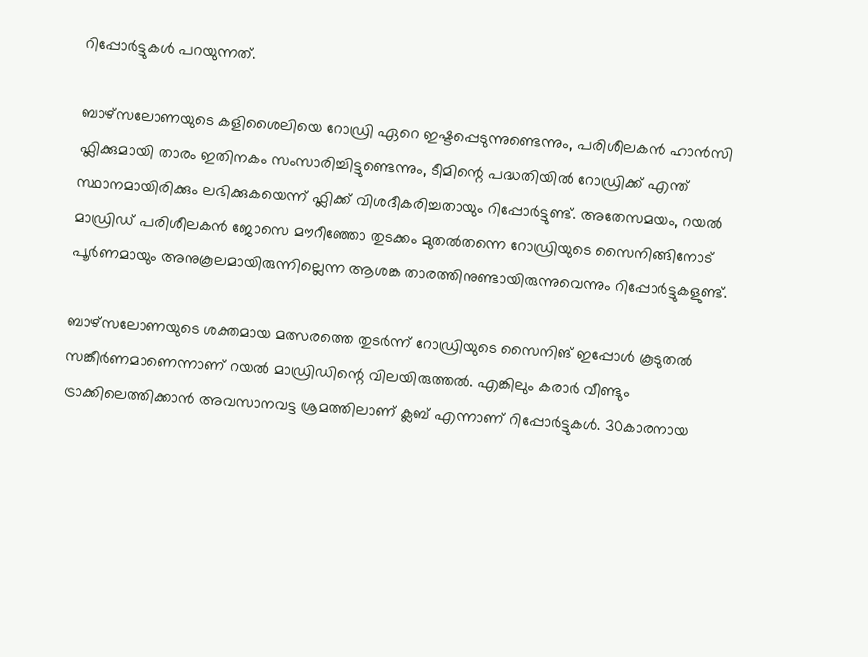റിപ്പോർട്ടുകൾ പറയുന്നത്.

ബാഴ്സലോണയുടെ കളിശൈലിയെ റോഡ്രി ഏറെ ഇഷ്ടപ്പെടുന്നുണ്ടെന്നും, പരിശീലകൻ ഹാൻസി ഫ്ലിക്കുമായി താരം ഇതിനകം സംസാരിച്ചിട്ടുണ്ടെന്നും, ടീമിന്റെ പദ്ധതിയിൽ റോഡ്രിക്ക് എന്ത് സ്ഥാനമായിരിക്കും ലഭിക്കുകയെന്ന് ഫ്ലിക്ക് വിശദീകരിച്ചതായും റിപ്പോർട്ടുണ്ട്. അതേസമയം, റയൽ മാഡ്രിഡ് പരിശീലകൻ ജോസെ മൗറീഞ്ഞോ തുടക്കം മുതൽതന്നെ റോഡ്രിയുടെ സൈനിങ്ങിനോട് പൂർണമായും അനുകൂലമായിരുന്നില്ലെന്ന ആശങ്ക താരത്തിനുണ്ടായിരുന്നുവെന്നും റിപ്പോർട്ടുകളുണ്ട്.

ബാഴ്സലോണയുടെ ശക്തമായ മത്സരത്തെ തുടർന്ന് റോഡ്രിയുടെ സൈനിങ് ഇപ്പോൾ കൂടുതൽ സങ്കീർണമാണെന്നാണ് റയൽ മാഡ്രിഡിന്റെ വിലയിരുത്തൽ. എങ്കിലും കരാർ വീണ്ടും ട്രാക്കിലെത്തിക്കാൻ അവസാനവട്ട ശ്രമത്തിലാണ് ക്ലബ് എന്നാണ് റിപ്പോര്‍ട്ടുകള്‍. 30കാരനായ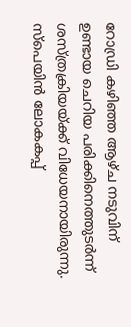റോഡ്രി കഴിഞ്ഞ ആഴ്ച നടുവിന് ഉണ്ടായ ചെറിയ പരിക്കിനെത്തുടര്‍ന്ന് ശസ്ത്രക്രിയയ്ക്ക് വിധേയനായിരുന്നു. സ്പെയിൻ ലോകകപ്പ്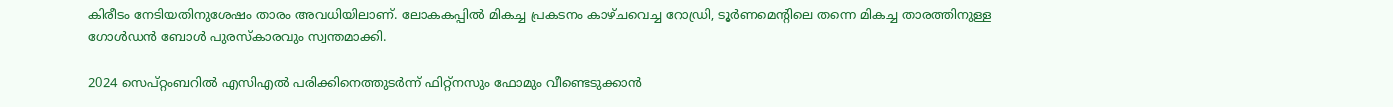കിരീടം നേടിയതിനുശേഷം താരം അവധിയിലാണ്. ലോകകപ്പിൽ മികച്ച പ്രകടനം കാഴ്ചവെച്ച റോഡ്രി, ടൂർണമെന്റിലെ തന്നെ മികച്ച താരത്തിനുള്ള ഗോൾഡൻ ബോൾ പുരസ്കാരവും സ്വന്തമാക്കി.

2024 സെപ്റ്റംബറിൽ എസിഎൽ പരിക്കിനെത്തുടര്‍ന്ന് ഫിറ്റ്നസും ഫോമും വീണ്ടെടുക്കാൻ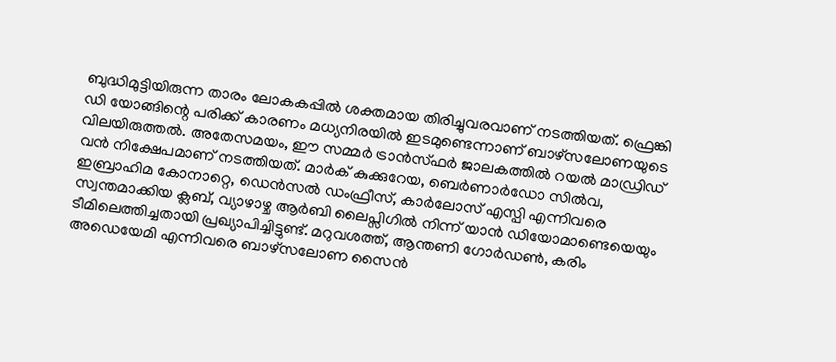ബുദ്ധിമുട്ടിയിരുന്ന താരം ലോകകപ്പിൽ ശക്തമായ തിരിച്ചുവരവാണ് നടത്തിയത്. ഫ്രെങ്കി ഡി യോങ്ങിന്റെ പരിക്ക് കാരണം മധ്യനിരയിൽ ഇടമുണ്ടെന്നാണ് ബാഴ്സലോണയുടെ വിലയിരുത്തൽ. അതേസമയം, ഈ സമ്മർ ട്രാൻസ്ഫർ ജാലകത്തിൽ റയൽ മാഡ്രിഡ് വൻ നിക്ഷേപമാണ് നടത്തിയത്. മാർക് കുക്കുറേയ, ബെർണാർഡോ സിൽവ, ഇബ്രാഹിമ കോനാറ്റെ, ഡെൻസൽ ഡംഫ്രീസ്, കാർലോസ് എസ്പി എന്നിവരെ സ്വന്തമാക്കിയ ക്ലബ്, വ്യാഴാഴ്ച ആർബി ലൈപ്സിഗിൽ നിന്ന് യാൻ ഡിയോമാണ്ടെയെയും ടീമിലെത്തിച്ചതായി പ്രഖ്യാപിച്ചിട്ടുണ്ട്. മറുവശത്ത്, ആന്തണി ഗോർഡൺ, കരിം അഡെയേമി എന്നിവരെ ബാഴ്സലോണ സൈൻ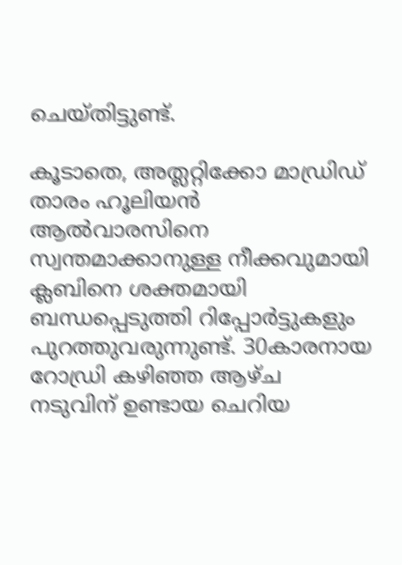ചെയ്തിട്ടുണ്ട്.

കൂടാതെ, അത്ലറ്റിക്കോ മാഡ്രിഡ് താരം ഹൂലിയൻ ആൽവാരസിനെ സ്വന്തമാക്കാനുള്ള നീക്കവുമായി ക്ലബിനെ ശക്തമായി ബന്ധപ്പെടുത്തി റിപ്പോർട്ടുകളും പുറത്തുവരുന്നുണ്ട്. 30കാരനായ റോഡ്രി കഴിഞ്ഞ ആഴ്ച നടുവിന് ഉണ്ടായ ചെറിയ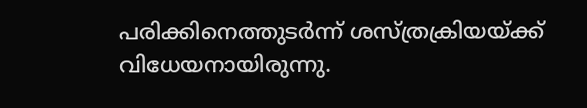പരിക്കിനെത്തുടര്‍ന്ന് ശസ്ത്രക്രിയയ്ക്ക് വിധേയനായിരുന്നു.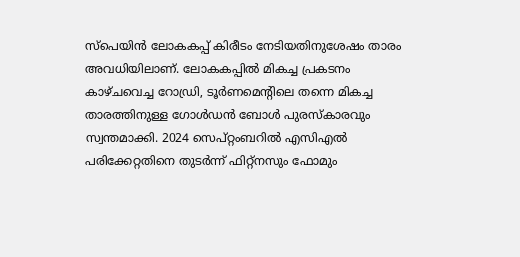സ്പെയിൻ ലോകകപ്പ് കിരീടം നേടിയതിനുശേഷം താരം അവധിയിലാണ്. ലോകകപ്പിൽ മികച്ച പ്രകടനം കാഴ്ചവെച്ച റോഡ്രി, ടൂർണമെന്റിലെ തന്നെ മികച്ച താരത്തിനുള്ള ഗോൾഡൻ ബോൾ പുരസ്കാരവും സ്വന്തമാക്കി. 2024 സെപ്റ്റംബറിൽ എസിഎൽ പരിക്കേറ്റതിനെ തുടർന്ന് ഫിറ്റ്നസും ഫോമും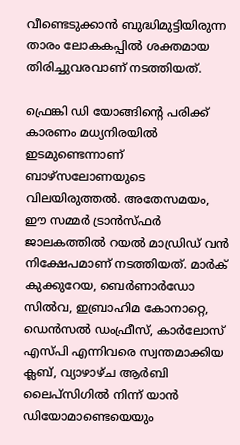വീണ്ടെടുക്കാൻ ബുദ്ധിമുട്ടിയിരുന്ന താരം ലോകകപ്പിൽ ശക്തമായ തിരിച്ചുവരവാണ് നടത്തിയത്.

ഫ്രെങ്കി ഡി യോങ്ങിന്റെ പരിക്ക് കാരണം മധ്യനിരയിൽ ഇടമുണ്ടെന്നാണ് ബാഴ്സലോണയുടെ വിലയിരുത്തൽ. അതേസമയം, ഈ സമ്മർ ട്രാൻസ്ഫർ ജാലകത്തിൽ റയൽ മാഡ്രിഡ് വൻ നിക്ഷേപമാണ് നടത്തിയത്. മാർക് കുക്കുറേയ, ബെർണാർഡോ സിൽവ, ഇബ്രാഹിമ കോനാറ്റെ, ഡെൻസൽ ഡംഫ്രീസ്, കാർലോസ് എസ്പി എന്നിവരെ സ്വന്തമാക്കിയ ക്ലബ്, വ്യാഴാഴ്ച ആർബി ലൈപ്സിഗിൽ നിന്ന് യാൻ ഡിയോമാണ്ടെയെയും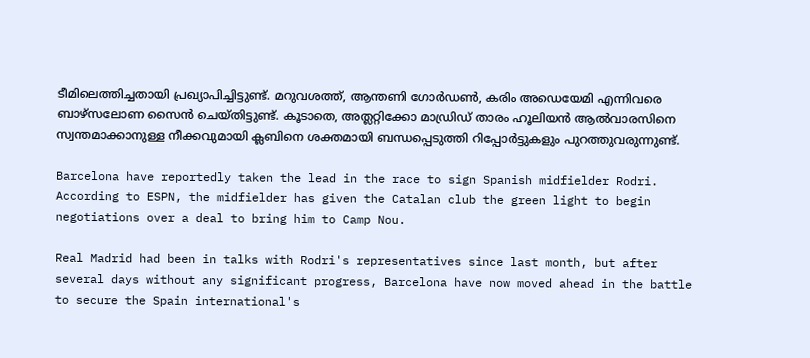ടീമിലെത്തിച്ചതായി പ്രഖ്യാപിച്ചിട്ടുണ്ട്. മറുവശത്ത്, ആന്തണി ഗോർഡൺ, കരിം അഡെയേമി എന്നിവരെ ബാഴ്സലോണ സൈൻ ചെയ്തിട്ടുണ്ട്. കൂടാതെ, അത്ലറ്റിക്കോ മാഡ്രിഡ് താരം ഹൂലിയൻ ആൽവാരസിനെ സ്വന്തമാക്കാനുള്ള നീക്കവുമായി ക്ലബിനെ ശക്തമായി ബന്ധപ്പെടുത്തി റിപ്പോർട്ടുകളും പുറത്തുവരുന്നുണ്ട്.

Barcelona have reportedly taken the lead in the race to sign Spanish midfielder Rodri. According to ESPN, the midfielder has given the Catalan club the green light to begin negotiations over a deal to bring him to Camp Nou.

Real Madrid had been in talks with Rodri's representatives since last month, but after several days without any significant progress, Barcelona have now moved ahead in the battle to secure the Spain international's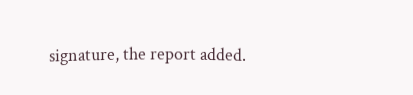signature, the report added.